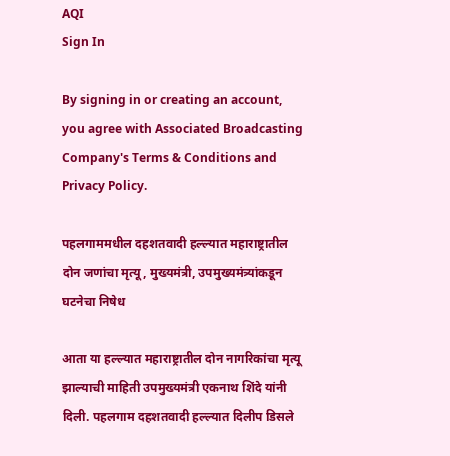AQI
Sign In

By signing in or creating an account, you agree with Associated Broadcasting Company's Terms & Conditions and Privacy Policy.

पहलगाममधील दहशतवादी हल्ल्यात महाराष्ट्रातील दोन जणांचा मृत्यू, मुख्यमंत्री, उपमुख्यमंत्र्यांकडून घटनेचा निषेध

आता या हल्ल्यात महाराष्ट्रातील दोन नागरिकांचा मृत्यू झाल्याची माहिती उपमुख्यमंत्री एकनाथ शिंदे यांनी दिली. पहलगाम दहशतवादी हल्ल्यात दिलीप डिसले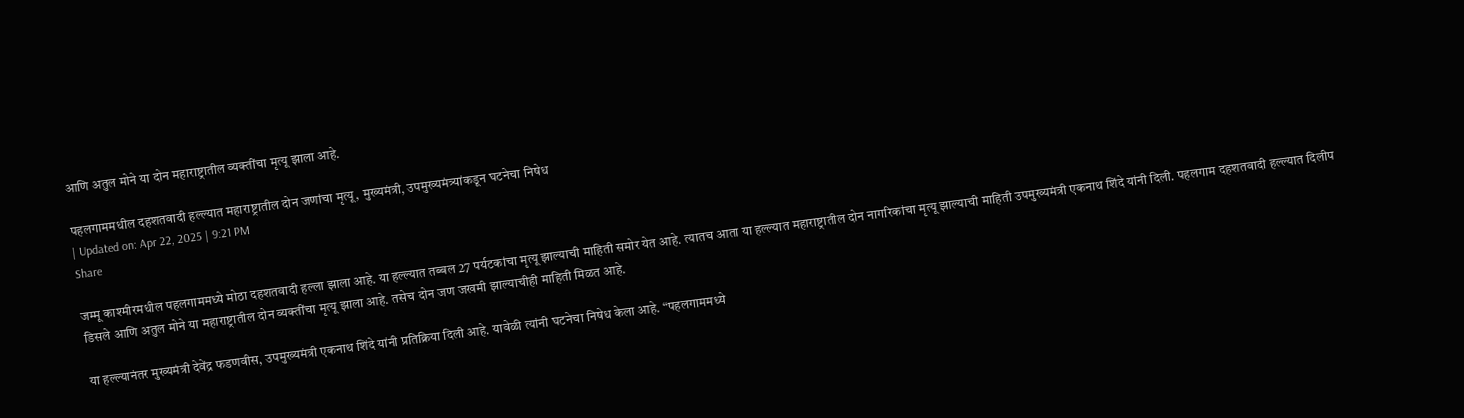आणि अतुल मोने या दोन महाराष्ट्रातील व्यक्तींचा मृत्यू झाला आहे.

पहलगाममधील दहशतवादी हल्ल्यात महाराष्ट्रातील दोन जणांचा मृत्यू, मुख्यमंत्री, उपमुख्यमंत्र्यांकडून घटनेचा निषेध
| Updated on: Apr 22, 2025 | 9:21 PM
Share

जम्मू काश्मीरमधील पहलगाममध्ये मोठा दहशतवादी हल्ला झाला आहे. या हल्ल्यात तब्बल 27 पर्यटकांचा मृत्यू झाल्याची माहिती समोर येत आहे. त्यातच आता या हल्ल्यात महाराष्ट्रातील दोन नागरिकांचा मृत्यू झाल्याची माहिती उपमुख्यमंत्री एकनाथ शिंदे यांनी दिली. पहलगाम दहशतवादी हल्ल्यात दिलीप डिसले आणि अतुल मोने या महाराष्ट्रातील दोन व्यक्तींचा मृत्यू झाला आहे. तसेच दोन जण जखमी झाल्याचीही माहिती मिळत आहे.

या हल्ल्यानंतर मुख्यमंत्री देवेंद्र फडणवीस, उपमुख्यमंत्री एकनाथ शिंदे यांनी प्रतिक्रिया दिली आहे. यावेळी त्यांनी घटनेचा निषेध केला आहे. “पहलगाममध्ये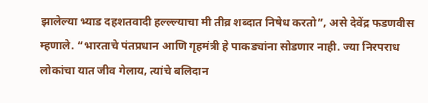झालेल्या भ्याड दहशतवादी हल्ल्ल्याचा मी तीव्र शब्दात निषेध करतो”, असे देवेंद्र फडणवीस म्हणाले. “भारताचे पंतप्रधान आणि गृहमंत्री हे पाकड्यांना सोडणार नाही. ज्या निरपराध लोकांचा यात जीव गेलाय, त्यांचे बलिदान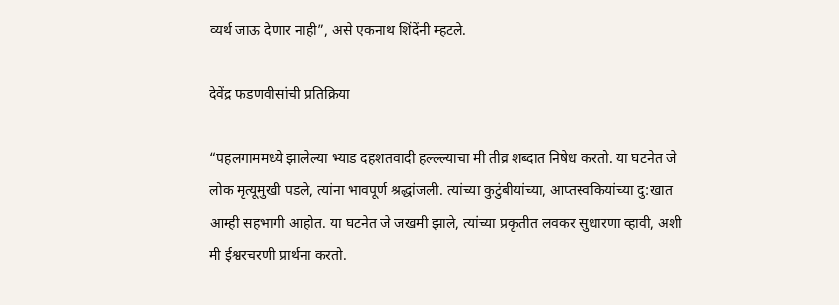व्यर्थ जाऊ देणार नाही”, असे एकनाथ शिंदेंनी म्हटले.

देवेंद्र फडणवीसांची प्रतिक्रिया

“पहलगाममध्ये झालेल्या भ्याड दहशतवादी हल्ल्ल्याचा मी तीव्र शब्दात निषेध करतो. या घटनेत जे लोक मृत्यूमुखी पडले, त्यांना भावपूर्ण श्रद्धांजली. त्यांच्या कुटुंबीयांच्या, आप्तस्वकियांच्या दु:खात आम्ही सहभागी आहोत. या घटनेत जे जखमी झाले, त्यांच्या प्रकृतीत लवकर सुधारणा व्हावी, अशी मी ईश्वरचरणी प्रार्थना करतो.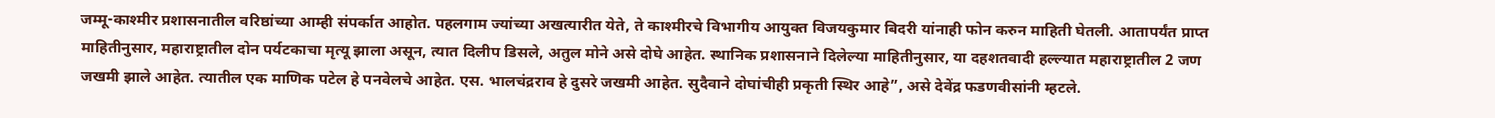जम्मू-काश्मीर प्रशासनातील वरिष्ठांच्या आम्ही संपर्कात आहोत. पहलगाम ज्यांच्या अखत्यारीत येते, ते काश्मीरचे विभागीय आयुक्त विजयकुमार बिदरी यांनाही फोन करुन माहिती घेतली. आतापर्यंत प्राप्त माहितीनुसार, महाराष्ट्रातील दोन पर्यटकाचा मृत्यू झाला असून, त्यात दिलीप डिसले, अतुल मोने असे दोघे आहेत. स्थानिक प्रशासनाने दिलेल्या माहितीनुसार, या दहशतवादी हल्ल्यात महाराष्ट्रातील 2 जण जखमी झाले आहेत. त्यातील एक माणिक पटेल हे पनवेलचे आहेत. एस. भालचंद्रराव हे दुसरे जखमी आहेत. सुदैवाने दोघांचीही प्रकृती स्थिर आहे”, असे देवेंद्र फडणवीसांनी म्हटले.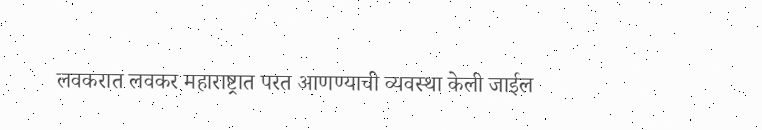लवकरात लवकर महाराष्ट्रात परत आणण्याची व्यवस्था केली जाईल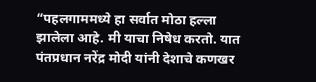“पहलगाममध्ये हा सर्वात मोठा हल्ला झालेला आहे. मी याचा निषेध करतो. यात पंतप्रधान नरेंद्र मोदी यांनी देशाचे कणखर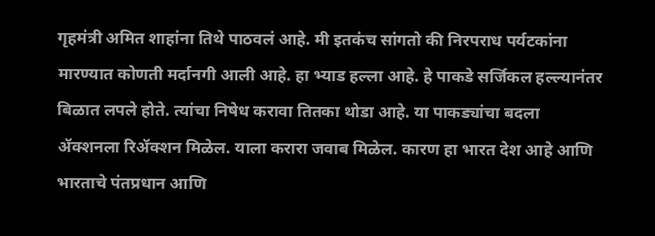गृहमंत्री अमित शाहांना तिथे पाठवलं आहे. मी इतकंच सांगतो की निरपराध पर्यटकांना मारण्यात कोणती मर्दानगी आली आहे. हा भ्याड हल्ला आहे. हे पाकडे सर्जिकल हल्ल्यानंतर बिळात लपले होते. त्यांचा निषेध करावा तितका थोडा आहे. या पाकड्यांचा बदला ॲक्शनला रिॲक्शन मिळेल. याला करारा जवाब मिळेल. कारण हा भारत देश आहे आणि भारताचे पंतप्रधान आणि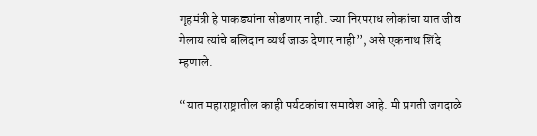गृहमंत्री हे पाकड्यांना सोडणार नाही. ज्या निरपराध लोकांचा यात जीव गेलाय त्यांचे बलिदान व्यर्थ जाऊ देणार नाही”, असे एकनाथ शिंदे म्हणाले.

“यात महाराष्ट्रातील काही पर्यटकांचा समावेश आहे. मी प्रगती जगदाळे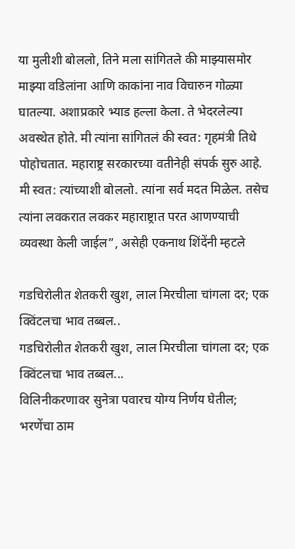या मुलीशी बोललो, तिने मला सांगितले की माझ्यासमोर माझ्या वडिलांना आणि काकांना नाव विचारुन गोळ्या घातल्या. अशाप्रकारे भ्याड हल्ला केला. ते भेदरलेल्या अवस्थेत होते. मी त्यांना सांगितलं की स्वत: गृहमंत्री तिथे पोहोचतात. महाराष्ट्र सरकारच्या वतीनेही संपर्क सुरु आहे. मी स्वत: त्यांच्याशी बोललो. त्यांना सर्व मदत मिळेल. तसेच त्यांना लवकरात लवकर महाराष्ट्रात परत आणण्याची व्यवस्था केली जाईल”, असेही एकनाथ शिंदेंनी म्हटले

गडचिरोलीत शेतकरी खुश, लाल मिरचीला चांगला दर; एक क्विंटलचा भाव तब्बल..
गडचिरोलीत शेतकरी खुश, लाल मिरचीला चांगला दर; एक क्विंटलचा भाव तब्बल...
विलिनीकरणावर सुनेत्रा पवारच योग्य निर्णय घेतील; भरणेंचा ठाम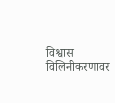विश्वास
विलिनीकरणावर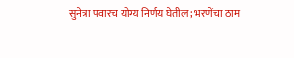सुनेत्रा पवारच योग्य निर्णय घेतील; भरणेंचा ठाम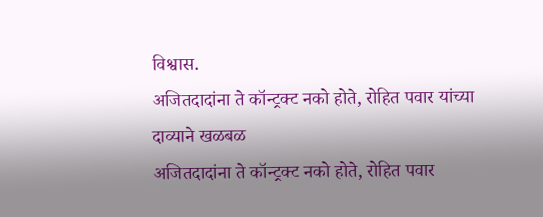विश्वास.
अजितदादांना ते कॉन्ट्रक्ट नको होते, रोहित पवार यांच्या दाव्याने खळबळ
अजितदादांना ते कॉन्ट्रक्ट नको होते, रोहित पवार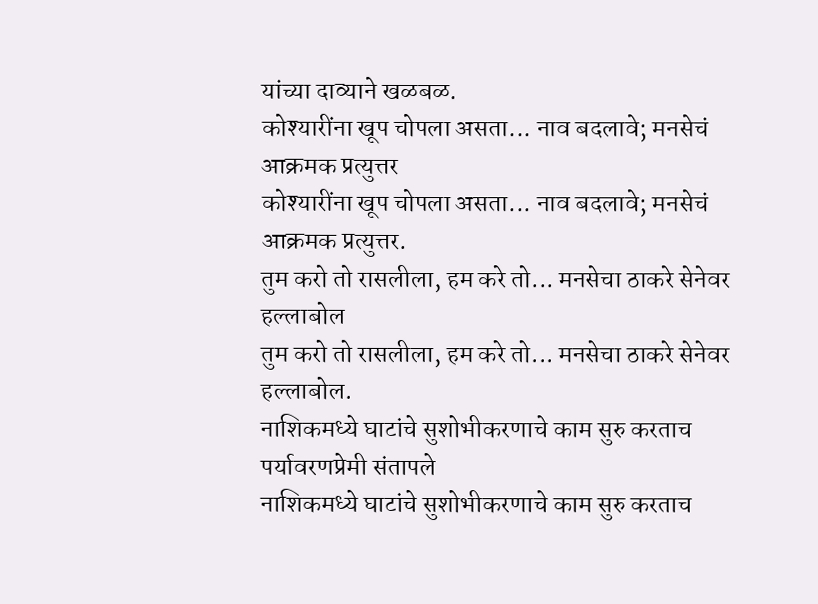यांच्या दाव्याने खळबळ.
कोश्यारींना खूप चोपला असता... नाव बदलावे; मनसेचं आक्रमक प्रत्युत्तर
कोश्यारींना खूप चोपला असता... नाव बदलावे; मनसेचं आक्रमक प्रत्युत्तर.
तुम करो तो रासलीला, हम करे तो... मनसेचा ठाकरे सेनेवर हल्लाबोल
तुम करो तो रासलीला, हम करे तो... मनसेचा ठाकरे सेनेवर हल्लाबोल.
नाशिकमध्ये घाटांचे सुशोभीकरणाचे काम सुरु करताच पर्यावरणप्रेमी संतापले
नाशिकमध्ये घाटांचे सुशोभीकरणाचे काम सुरु करताच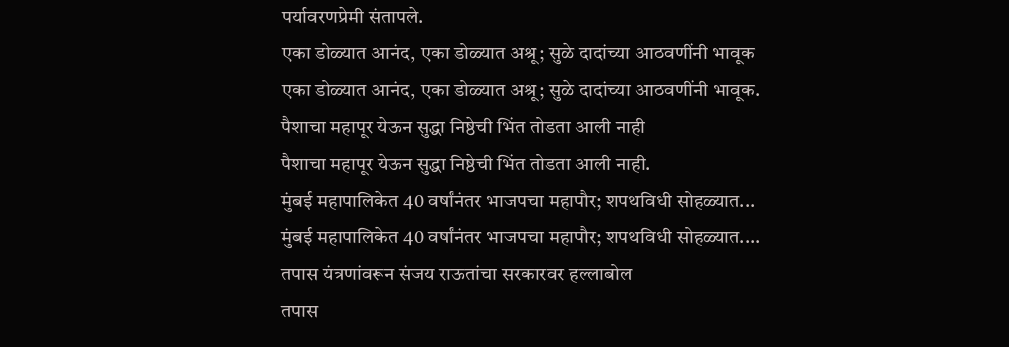पर्यावरणप्रेमी संतापले.
एका डोळ्यात आनंद, एका डोळ्यात अश्रू; सुळे दादांच्या आठवणींनी भावूक
एका डोळ्यात आनंद, एका डोळ्यात अश्रू; सुळे दादांच्या आठवणींनी भावूक.
पैशाचा महापूर येऊन सुद्धा निष्ठेची भिंत तोडता आली नाही
पैशाचा महापूर येऊन सुद्धा निष्ठेची भिंत तोडता आली नाही.
मुंबई महापालिकेत 40 वर्षांनंतर भाजपचा महापौर; शपथविधी सोहळ्यात...
मुंबई महापालिकेत 40 वर्षांनंतर भाजपचा महापौर; शपथविधी सोहळ्यात....
तपास यंत्रणांवरून संजय राऊतांचा सरकारवर हल्लाबोल
तपास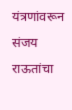यंत्रणांवरून संजय राऊतांचा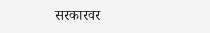सरकारवर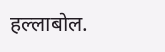हल्लाबोल.